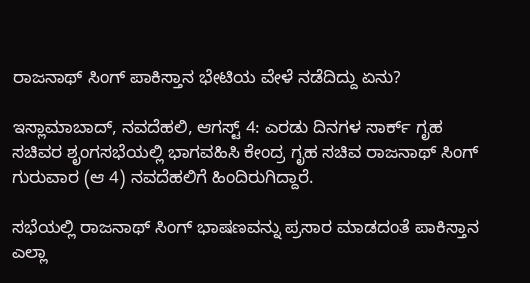ರಾಜನಾಥ್ ಸಿಂಗ್ ಪಾಕಿಸ್ತಾನ ಭೇಟಿಯ ವೇಳೆ ನಡೆದಿದ್ದು ಏನು?

ಇಸ್ಲಾಮಾಬಾದ್, ನವದೆಹಲಿ, ಆಗಸ್ಟ್ 4: ಎರಡು ದಿನಗಳ ಸಾರ್ಕ್ ಗೃಹ ಸಚಿವರ ಶೃಂಗಸಭೆಯಲ್ಲಿ ಭಾಗವಹಿಸಿ ಕೇಂದ್ರ ಗೃಹ ಸಚಿವ ರಾಜನಾಥ್ ಸಿಂಗ್ ಗುರುವಾರ (ಆ 4) ನವದೆಹಲಿಗೆ ಹಿಂದಿರುಗಿದ್ದಾರೆ.

ಸಭೆಯಲ್ಲಿ ರಾಜನಾಥ್ ಸಿಂಗ್ ಭಾಷಣವನ್ನು ಪ್ರಸಾರ ಮಾಡದಂತೆ ಪಾಕಿಸ್ತಾನ ಎಲ್ಲಾ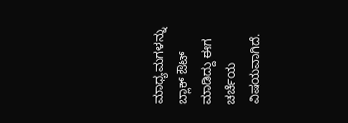ಮಾಧ್ಯಮಗಳನ್ನು ಬ್ಲಾಕ್ ಔಟ್ ಮಾಡಿದ್ದು ಈಗ ಚರ್ಚೆಯ ವಿಷಯವಾಗಿದೆ.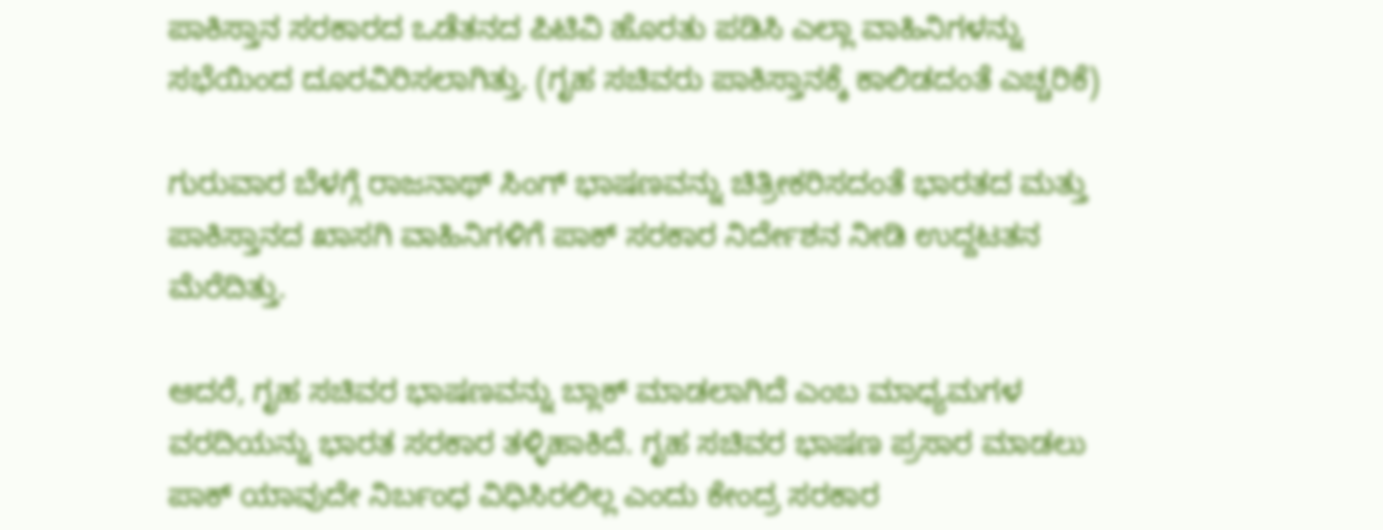ಪಾಕಿಸ್ತಾನ ಸರಕಾರದ ಒಡೆತನದ ಪಿಟಿವಿ ಹೊರತು ಪಡಿಸಿ ಎಲ್ಲಾ ವಾಹಿನಿಗಳನ್ನು ಸಭೆಯಿಂದ ದೂರವಿರಿಸಲಾಗಿತ್ತು. (ಗೃಹ ಸಚಿವರು ಪಾಕಿಸ್ತಾನಕ್ಕೆ ಕಾಲಿಡದಂತೆ ಎಚ್ಚರಿಕೆ)

ಗುರುವಾರ ಬೆಳಗ್ಗೆ ರಾಜನಾಥ್ ಸಿಂಗ್ ಭಾಷಣವನ್ನು ಚಿತ್ರೀಕರಿಸದಂತೆ ಭಾರತದ ಮತ್ತು ಪಾಕಿಸ್ತಾನದ ಖಾಸಗಿ ವಾಹಿನಿಗಳಿಗೆ ಪಾಕ್ ಸರಕಾರ ನಿರ್ದೇಶನ ನೀಡಿ ಉದ್ದಟತನ ಮೆರೆದಿತ್ತು.

ಆದರೆ, ಗೃಹ ಸಚಿವರ ಭಾಷಣವನ್ನು ಬ್ಲಾಕ್ ಮಾಡಲಾಗಿದೆ ಎಂಬ ಮಾಧ್ಯಮಗಳ ವರದಿಯನ್ನು ಭಾರತ ಸರಕಾರ ತಳ್ಳಿಹಾಕಿದೆ. ಗೃಹ ಸಚಿವರ ಭಾಷಣ ಪ್ರಸಾರ ಮಾಡಲು ಪಾಕ್ ಯಾವುದೇ ನಿರ್ಬಂಧ ವಿಧಿಸಿರಲಿಲ್ಲ ಎಂದು ಕೇಂದ್ರ ಸರಕಾರ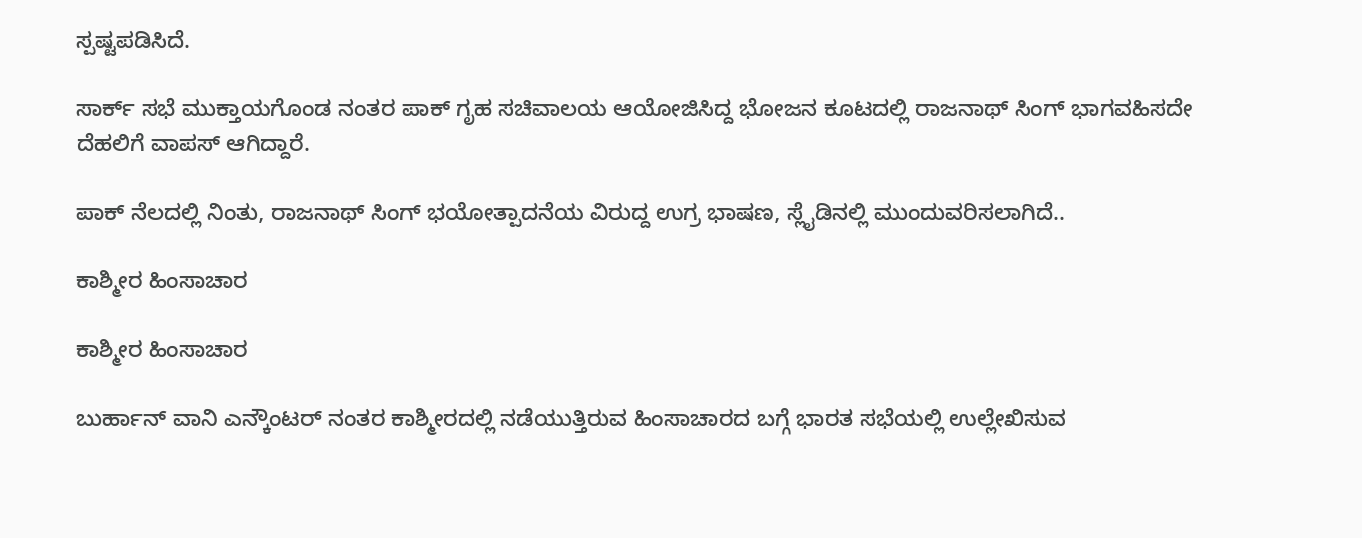ಸ್ಪಷ್ಟಪಡಿಸಿದೆ.

ಸಾರ್ಕ್ ಸಭೆ ಮುಕ್ತಾಯಗೊಂಡ ನಂತರ ಪಾಕ್ ಗೃಹ ಸಚಿವಾಲಯ ಆಯೋಜಿಸಿದ್ದ ಭೋಜನ ಕೂಟದಲ್ಲಿ ರಾಜನಾಥ್ ಸಿಂಗ್ ಭಾಗವಹಿಸದೇ ದೆಹಲಿಗೆ ವಾಪಸ್ ಆಗಿದ್ದಾರೆ.

ಪಾಕ್ ನೆಲದಲ್ಲಿ ನಿಂತು, ರಾಜನಾಥ್ ಸಿಂಗ್ ಭಯೋತ್ಪಾದನೆಯ ವಿರುದ್ದ ಉಗ್ರ ಭಾಷಣ, ಸ್ಲೈಡಿನಲ್ಲಿ ಮುಂದುವರಿಸಲಾಗಿದೆ..

ಕಾಶ್ಮೀರ ಹಿಂಸಾಚಾರ

ಕಾಶ್ಮೀರ ಹಿಂಸಾಚಾರ

ಬುರ್ಹಾನ್ ವಾನಿ ಎನ್ಕೌಂಟರ್ ನಂತರ ಕಾಶ್ಮೀರದಲ್ಲಿ ನಡೆಯುತ್ತಿರುವ ಹಿಂಸಾಚಾರದ ಬಗ್ಗೆ ಭಾರತ ಸಭೆಯಲ್ಲಿ ಉಲ್ಲೇಖಿಸುವ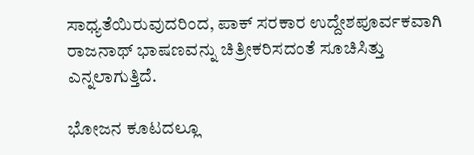ಸಾಧ್ಯತೆಯಿರುವುದರಿಂದ, ಪಾಕ್ ಸರಕಾರ ಉದ್ದೇಶಪೂರ್ವಕವಾಗಿ ರಾಜನಾಥ್ ಭಾಷಣವನ್ನು ಚಿತ್ರೀಕರಿಸದಂತೆ ಸೂಚಿಸಿತ್ತು ಎನ್ನಲಾಗುತ್ತಿದೆ.

ಭೋಜನ ಕೂಟದಲ್ಲೂ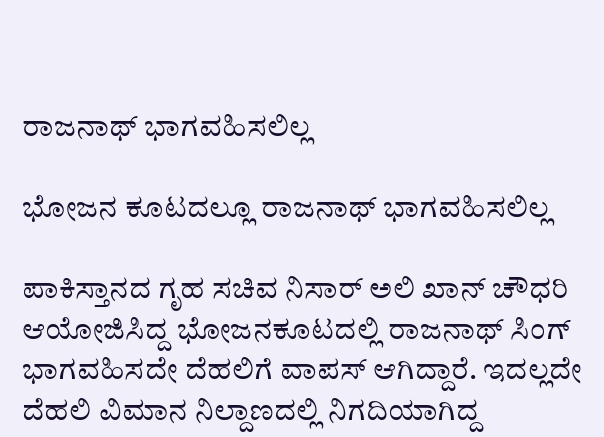ರಾಜನಾಥ್ ಭಾಗವಹಿಸಲಿಲ್ಲ

ಭೋಜನ ಕೂಟದಲ್ಲೂ ರಾಜನಾಥ್ ಭಾಗವಹಿಸಲಿಲ್ಲ

ಪಾಕಿಸ್ತಾನದ ಗೃಹ ಸಚಿವ ನಿಸಾರ್ ಅಲಿ ಖಾನ್ ಚೌಧರಿ ಆಯೋಜಿಸಿದ್ದ ಭೋಜನಕೂಟದಲ್ಲಿ ರಾಜನಾಥ್ ಸಿಂಗ್ ಭಾಗವಹಿಸದೇ ದೆಹಲಿಗೆ ವಾಪಸ್ ಆಗಿದ್ದಾರೆ. ಇದಲ್ಲದೇ ದೆಹಲಿ ವಿಮಾನ ನಿಲ್ದಾಣದಲ್ಲಿ ನಿಗದಿಯಾಗಿದ್ದ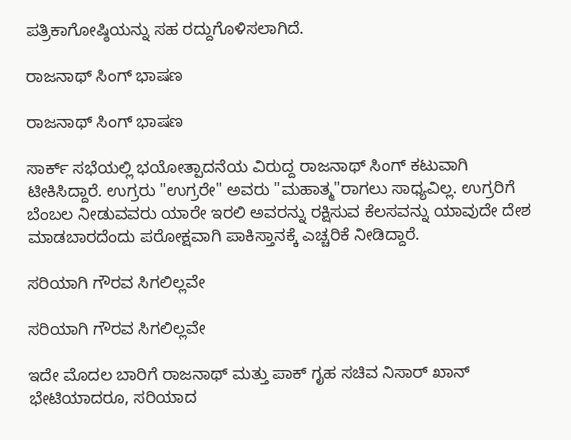ಪತ್ರಿಕಾಗೋಷ್ಠಿಯನ್ನು ಸಹ ರದ್ದುಗೊಳಿಸಲಾಗಿದೆ.

ರಾಜನಾಥ್ ಸಿಂಗ್ ಭಾಷಣ

ರಾಜನಾಥ್ ಸಿಂಗ್ ಭಾಷಣ

ಸಾರ್ಕ್ ಸಭೆಯಲ್ಲಿ ಭಯೋತ್ಪಾದನೆಯ ವಿರುದ್ದ ರಾಜನಾಥ್ ಸಿಂಗ್ ಕಟುವಾಗಿ ಟೀಕಿಸಿದ್ದಾರೆ. ಉಗ್ರರು "ಉಗ್ರರೇ" ಅವರು "ಮಹಾತ್ಮ"ರಾಗಲು ಸಾಧ್ಯವಿಲ್ಲ. ಉಗ್ರರಿಗೆ ಬೆಂಬಲ ನೀಡುವವರು ಯಾರೇ ಇರಲಿ ಅವರನ್ನು ರಕ್ಷಿಸುವ ಕೆಲಸವನ್ನು ಯಾವುದೇ ದೇಶ ಮಾಡಬಾರದೆಂದು ಪರೋಕ್ಷವಾಗಿ ಪಾಕಿಸ್ತಾನಕ್ಕೆ ಎಚ್ಚರಿಕೆ ನೀಡಿದ್ದಾರೆ.

ಸರಿಯಾಗಿ ಗೌರವ ಸಿಗಲಿಲ್ಲವೇ

ಸರಿಯಾಗಿ ಗೌರವ ಸಿಗಲಿಲ್ಲವೇ

ಇದೇ ಮೊದಲ ಬಾರಿಗೆ ರಾಜನಾಥ್ ಮತ್ತು ಪಾಕ್ ಗೃಹ ಸಚಿವ ನಿಸಾರ್ ಖಾನ್ ಭೇಟಿಯಾದರೂ, ಸರಿಯಾದ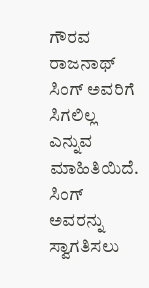ಗೌರವ ರಾಜನಾಥ್ ಸಿಂಗ್ ಅವರಿಗೆ ಸಿಗಲಿಲ್ಲ ಎನ್ನುವ ಮಾಹಿತಿಯಿದೆ. ಸಿಂಗ್ ಅವರನ್ನು ಸ್ವಾಗತಿಸಲು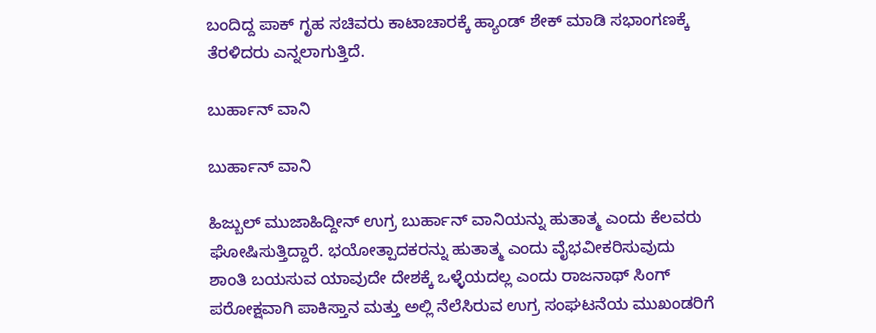ಬಂದಿದ್ದ ಪಾಕ್ ಗೃಹ ಸಚಿವರು ಕಾಟಾಚಾರಕ್ಕೆ ಹ್ಯಾಂಡ್ ಶೇಕ್ ಮಾಡಿ ಸಭಾಂಗಣಕ್ಕೆ ತೆರಳಿದರು ಎನ್ನಲಾಗುತ್ತಿದೆ.

ಬುರ್ಹಾನ್ ವಾನಿ

ಬುರ್ಹಾನ್ ವಾನಿ

ಹಿಜ್ಬುಲ್ ಮುಜಾಹಿದ್ದೀನ್ ಉಗ್ರ ಬುರ್ಹಾನ್ ವಾನಿಯನ್ನು ಹುತಾತ್ಮ ಎಂದು ಕೆಲವರು ಘೋಷಿಸುತ್ತಿದ್ದಾರೆ. ಭಯೋತ್ಪಾದಕರನ್ನು ಹುತಾತ್ಮ ಎಂದು ವೈಭವೀಕರಿಸುವುದು ಶಾಂತಿ ಬಯಸುವ ಯಾವುದೇ ದೇಶಕ್ಕೆ ಒಳ್ಳೆಯದಲ್ಲ ಎಂದು ರಾಜನಾಥ್ ಸಿಂಗ್ ಪರೋಕ್ಷವಾಗಿ ಪಾಕಿಸ್ತಾನ ಮತ್ತು ಅಲ್ಲಿ ನೆಲೆಸಿರುವ ಉಗ್ರ ಸಂಘಟನೆಯ ಮುಖಂಡರಿಗೆ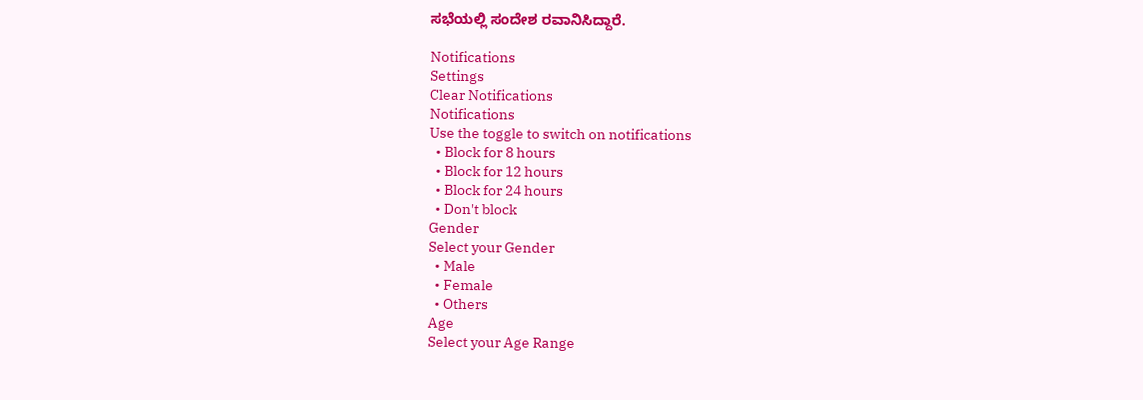ಸಭೆಯಲ್ಲಿ ಸಂದೇಶ ರವಾನಿಸಿದ್ದಾರೆ.

Notifications
Settings
Clear Notifications
Notifications
Use the toggle to switch on notifications
  • Block for 8 hours
  • Block for 12 hours
  • Block for 24 hours
  • Don't block
Gender
Select your Gender
  • Male
  • Female
  • Others
Age
Select your Age Range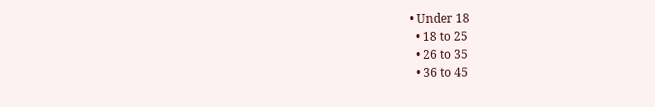• Under 18
  • 18 to 25
  • 26 to 35
  • 36 to 45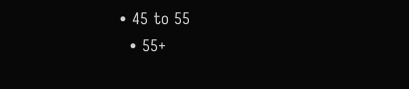• 45 to 55
  • 55+